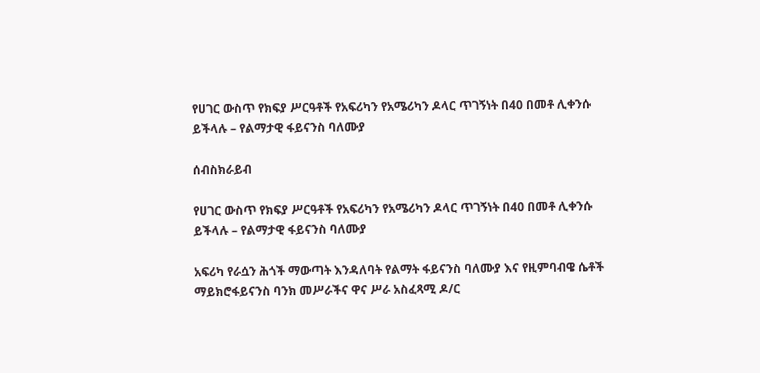የሀገር ውስጥ የክፍያ ሥርዓቶች የአፍሪካን የአሜሪካን ዶላር ጥገኝነት በ40 በመቶ ሊቀንሱ ይችላሉ – የልማታዊ ፋይናንስ ባለሙያ

ሰብስክራይብ

የሀገር ውስጥ የክፍያ ሥርዓቶች የአፍሪካን የአሜሪካን ዶላር ጥገኝነት በ40 በመቶ ሊቀንሱ ይችላሉ – የልማታዊ ፋይናንስ ባለሙያ

አፍሪካ የራሷን ሕጎች ማውጣት እንዳለባት የልማት ፋይናንስ ባለሙያ እና የዚምባብዌ ሴቶች ማይክሮፋይናንስ ባንክ መሥራችና ዋና ሥራ አስፈጻሚ ዶ/ር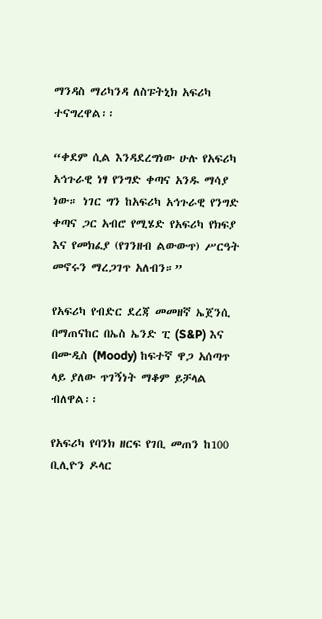ማንዳስ ማሪካንዳ ለስፑትኒክ አፍሪካ ተናግረዋል፡፡

“ቀደም ሲል እንዳደረግነው ሁሉ የአፍሪካ አኅጉራዊ ነፃ የንግድ ቀጣና አንዱ ማሳያ ነው። ነገር ግን ከአፍሪካ አኅጉራዊ የንግድ ቀጣና ጋር አብሮ የሚሄድ የአፍሪካ የክፍያ እና የመክፈያ (የገንዘብ ልውውጥ) ሥርዓት መኖሩን ማረጋገጥ አለብን።”

የአፍሪካ የብድር ደረጃ መመዘኛ ኤጀንሲ በማጠናከር በኤስ ኤንድ ፒ (S&P) እና በሙዲስ (Moody) ከፍተኛ ዋጋ አሰጣጥ ላይ ያለው ጥገኝነት ማቆም ይቻላል ብለዋል፡፡

የአፍሪካ የባንክ ዘርፍ የገቢ መጠን ከ100 ቢሊዮን ዶላር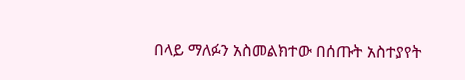በላይ ማለፉን አስመልክተው በሰጡት አስተያየት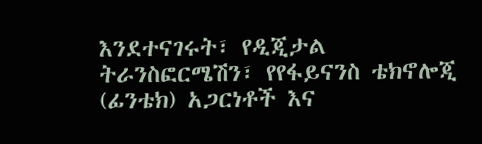እንደተናገሩት፣ የዲጂታል ትራንስፎርሜሽን፣ የየፋይናንስ ቴክኖሎጂ (ፊንቴክ) አጋርነቶች እና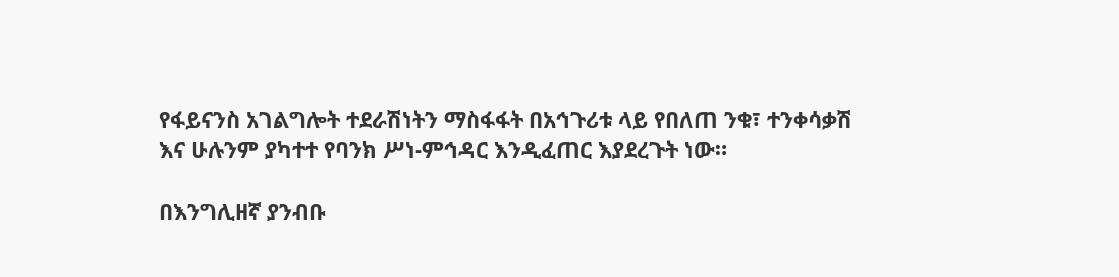የፋይናንስ አገልግሎት ተደራሽነትን ማስፋፋት በአኅጉሪቱ ላይ የበለጠ ንቁ፣ ተንቀሳቃሽ እና ሁሉንም ያካተተ የባንክ ሥነ-ምኅዳር እንዲፈጠር እያደረጉት ነው።

በእንግሊዘኛ ያንብቡ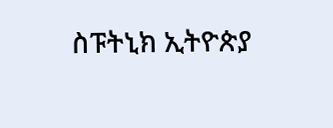ስፑትኒክ ኢትዮጵያ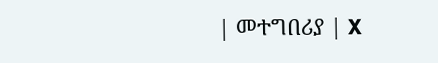| መተግበሪያ | X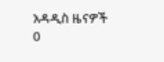አዳዲስ ዜናዎች
0